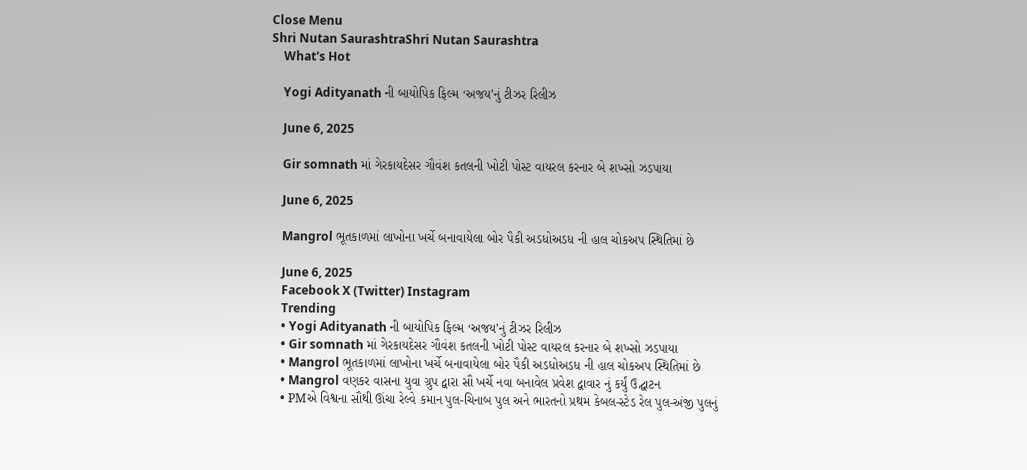Close Menu
Shri Nutan SaurashtraShri Nutan Saurashtra
    What's Hot

    Yogi Adityanath ની બાયોપિક ફિલ્મ ‘અજય’નું ટીઝર રિલીઝ

    June 6, 2025

    Gir somnath માં ગેરકાયદેસર ગૌવંશ કતલની ખોટી પોસ્ટ વાયરલ કરનાર બે શખ્સો ઝડપાયા

    June 6, 2025

    Mangrol ભૂતકાળમાં લાખોના ખર્ચે બનાવાયેલા બોર પૈકી અડધોઅડધ ની હાલ ચોકઅપ સ્થિતિમાં છે

    June 6, 2025
    Facebook X (Twitter) Instagram
    Trending
    • Yogi Adityanath ની બાયોપિક ફિલ્મ ‘અજય’નું ટીઝર રિલીઝ
    • Gir somnath માં ગેરકાયદેસર ગૌવંશ કતલની ખોટી પોસ્ટ વાયરલ કરનાર બે શખ્સો ઝડપાયા
    • Mangrol ભૂતકાળમાં લાખોના ખર્ચે બનાવાયેલા બોર પૈકી અડધોઅડધ ની હાલ ચોકઅપ સ્થિતિમાં છે
    • Mangrol વણકર વાસના યુવા ગ્રુપ દ્વારા સૌ ખર્ચે નવા બનાવેલ પ્રવેશ દ્વાવાર નું કર્યું ઉદ્ઘાટન
    • PMએ વિશ્વના સૌથી ઊંચા રેલ્વે કમાન પુલ-ચિનાબ પુલ અને ભારતનો પ્રથમ કેબલ-સ્ટેડ રેલ પુલ-અંજી પુલનું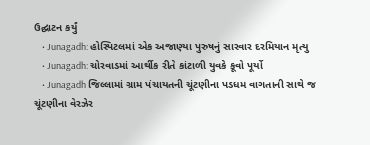ઉદ્ઘાટન કર્યું
    • Junagadh: હોસ્પિટલમાં એક અજાણ્યા પુરુષનું સારવાર દરમિયાન મૃત્યુ
    • Junagadh: ચોરવાડમાં આર્થીક રીતે કાંટાળી યુવકે કૂવો પૂર્યો
    • Junagadh જિલ્લામાં ગ્રામ પંચાયતની ચૂંટણીના પડધમ વાગતાની સાથે જ ચૂંટણીના વેરઝેર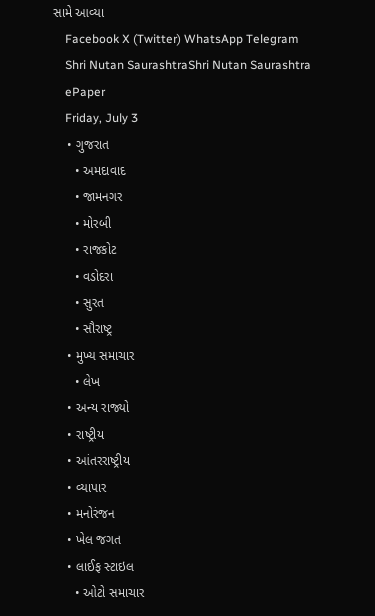સામે આવ્યા
    Facebook X (Twitter) WhatsApp Telegram
    Shri Nutan SaurashtraShri Nutan Saurashtra
    ePaper
    Friday, July 3
    • ગુજરાત
      • અમદાવાદ
      • જામનગર
      • મોરબી
      • રાજકોટ
      • વડોદરા
      • સુરત
      • સૌરાષ્ટ્ર
    • મુખ્ય સમાચાર
      • લેખ
    • અન્ય રાજ્યો
    • રાષ્ટ્રીય
    • આંતરરાષ્ટ્રીય
    • વ્યાપાર
    • મનોરંજન
    • ખેલ જગત
    • લાઈફ સ્ટાઇલ
      • ઓટો સમાચાર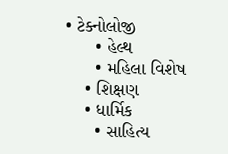• ટેક્નોલોજી
      • હેલ્થ
      • મહિલા વિશેષ
    • શિક્ષણ
    • ધાર્મિક
      • સાહિત્ય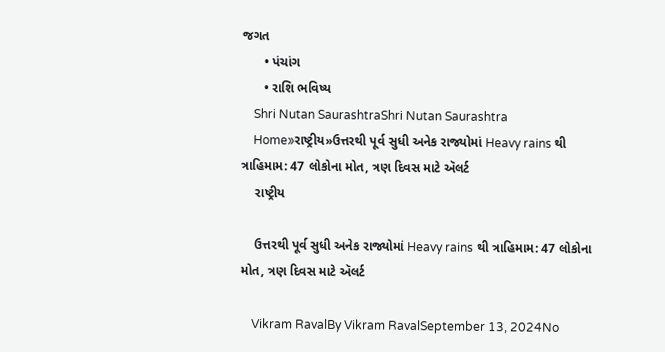જગત
      • પંચાંગ
      • રાશિ ભવિષ્ય
    Shri Nutan SaurashtraShri Nutan Saurashtra
    Home»રાષ્ટ્રીય»ઉત્તરથી પૂર્વ સુધી અનેક રાજ્યોમાં Heavy rains થી ત્રાહિમામ: 47 લોકોના મોત, ત્રણ દિવસ માટે ઍલર્ટ
    રાષ્ટ્રીય

    ઉત્તરથી પૂર્વ સુધી અનેક રાજ્યોમાં Heavy rains થી ત્રાહિમામ: 47 લોકોના મોત, ત્રણ દિવસ માટે ઍલર્ટ

    Vikram RavalBy Vikram RavalSeptember 13, 2024No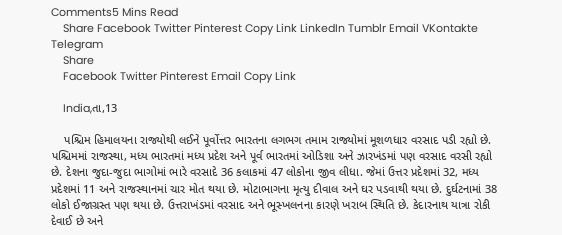Comments5 Mins Read
    Share Facebook Twitter Pinterest Copy Link LinkedIn Tumblr Email VKontakte Telegram
    Share
    Facebook Twitter Pinterest Email Copy Link

    India,તા,13

    પશ્ચિમ હિમાલયના રાજ્યોથી લઈને પૂર્વોત્તર ભારતના લગભગ તમામ રાજ્યોમાં મૂશળધાર વરસાદ પડી રહ્યો છે. પશ્ચિમમાં રાજસ્થા, મધ્ય ભારતમાં મધ્ય પ્રદેશ અને પૂર્વ ભારતમાં ઓડિશા અને ઝારખંડમાં પણ વરસાદ વરસી રહ્યો છે. દેશના જુદા-જુદા ભાગોમાં ભારે વરસાદે 36 કલાકમાં 47 લોકોના જીવ લીધા. જેમાં ઉત્તર પ્રદેશમાં 32, મધ્ય પ્રદેશમાં 11 અને રાજસ્થાનમાં ચાર મોત થયા છે. મોટાભાગના મૃત્યુ દીવાલ અને ઘર પડવાથી થયા છે. દુર્ઘટનામાં 38 લોકો ઈજાગ્રસ્ત પણ થયા છે. ઉત્તરાખંડમાં વરસાદ અને ભૂસ્ખલનના કારણે ખરાબ સ્થિતિ છે. કેદારનાથ યાત્રા રોકી દેવાઈ છે અને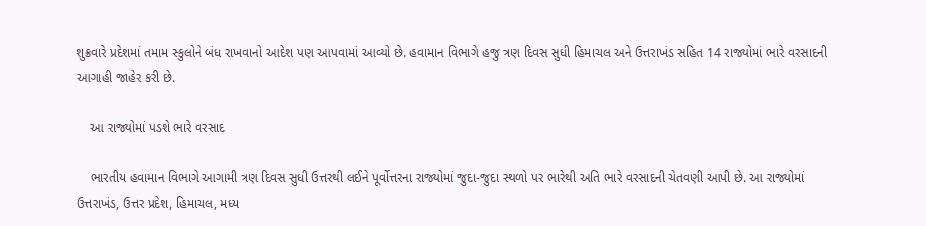શુક્રવારે પ્રદેશમાં તમામ સ્કુલોને બંધ રાખવાનો આદેશ પણ આપવામાં આવ્યો છે. હવામાન વિભાગે હજુ ત્રણ દિવસ સુધી હિમાચલ અને ઉત્તરાખંડ સહિત 14 રાજ્યોમાં ભારે વરસાદની આગાહી જાહેર કરી છે.

    આ રાજ્યોમાં પડશે ભારે વરસાદ

    ભારતીય હવામાન વિભાગે આગામી ત્રણ દિવસ સુધી ઉત્તરથી લઈને પૂર્વોત્તરના રાજ્યોમાં જુદા-જુદા સ્થળો પર ભારેથી અતિ ભારે વરસાદની ચેતવણી આપી છે. આ રાજ્યોમાં ઉત્તરાખંડ, ઉત્તર પ્રદેશ, હિમાચલ, મધ્ય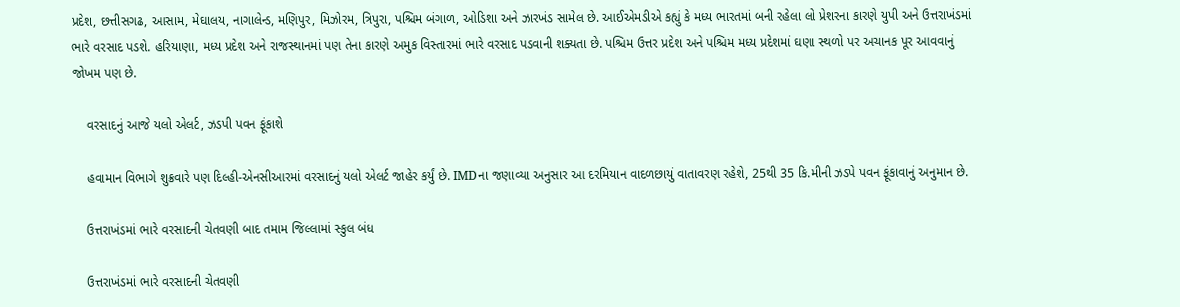પ્રદેશ, છત્તીસગઢ, આસામ, મેઘાલય, નાગાલેન્ડ, મણિપુર, મિઝોરમ, ત્રિપુરા, પશ્ચિમ બંગાળ, ઓડિશા અને ઝારખંડ સામેલ છે. આઈએમડીએ કહ્યું કે મધ્ય ભારતમાં બની રહેલા લો પ્રેશરના કારણે યુપી અને ઉત્તરાખંડમાં ભારે વરસાદ પડશે. હરિયાણા, મધ્ય પ્રદેશ અને રાજસ્થાનમાં પણ તેના કારણે અમુક વિસ્તારમાં ભારે વરસાદ પડવાની શક્યતા છે. પશ્ચિમ ઉત્તર પ્રદેશ અને પશ્ચિમ મધ્ય પ્રદેશમાં ઘણા સ્થળો પર અચાનક પૂર આવવાનું જોખમ પણ છે.

    વરસાદનું આજે યલો એલર્ટ, ઝડપી પવન ફૂંકાશે

    હવામાન વિભાગે શુક્રવારે પણ દિલ્હી-એનસીઆરમાં વરસાદનું યલો એલર્ટ જાહેર કર્યું છે. IMDના જણાવ્યા અનુસાર આ દરમિયાન વાદળછાયું વાતાવરણ રહેશે, 25થી 35 કિ.મીની ઝડપે પવન ફૂંકાવાનું અનુમાન છે.

    ઉત્તરાખંડમાં ભારે વરસાદની ચેતવણી બાદ તમામ જિલ્લામાં સ્કુલ બંધ

    ઉત્તરાખંડમાં ભારે વરસાદની ચેતવણી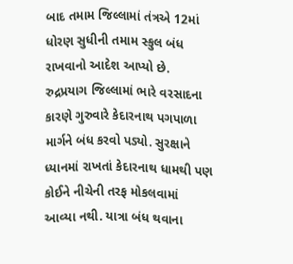બાદ તમામ જિલ્લામાં તંત્રએ 12માં ધોરણ સુધીની તમામ સ્કુલ બંધ રાખવાનો આદેશ આપ્યો છે. રુદ્રપ્રયાગ જિલ્લામાં ભારે વરસાદના કારણે ગુરુવારે કેદારનાથ પગપાળા માર્ગને બંધ કરવો પડ્યો. સુરક્ષાને ધ્યાનમાં રાખતાં કેદારનાથ ધામથી પણ કોઈને નીચેની તરફ મોકલવામાં આવ્યા નથી. યાત્રા બંધ થવાના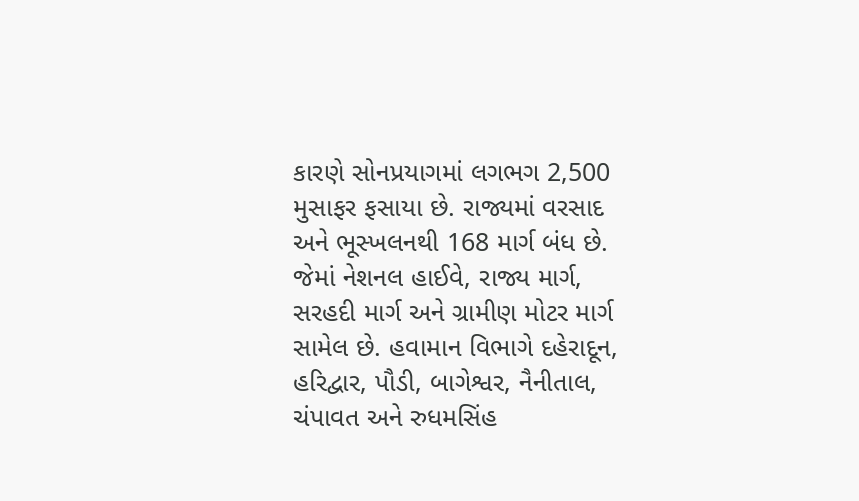કારણે સોનપ્રયાગમાં લગભગ 2,500 મુસાફર ફસાયા છે. રાજ્યમાં વરસાદ અને ભૂસ્ખલનથી 168 માર્ગ બંધ છે. જેમાં નેશનલ હાઈવે, રાજ્ય માર્ગ, સરહદી માર્ગ અને ગ્રામીણ મોટર માર્ગ સામેલ છે. હવામાન વિભાગે દહેરાદૂન, હરિદ્વાર, પૌડી, બાગેશ્વર, નૈનીતાલ, ચંપાવત અને રુધમસિંહ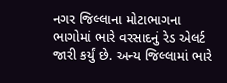નગર જિલ્લાના મોટાભાગના ભાગોમાં ભારે વરસાદનું રેડ એલર્ટ જારી કર્યું છે. અન્ય જિલ્લામાં ભારે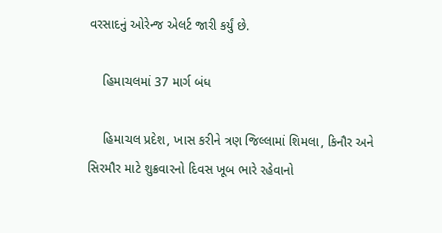વરસાદનું ઓરેન્જ એલર્ટ જારી કર્યું છે.

    હિમાચલમાં 37 માર્ગ બંધ

    હિમાચલ પ્રદેશ, ખાસ કરીને ત્રણ જિલ્લામાં શિમલા, કિનૌર અને સિરમૌર માટે શુક્રવારનો દિવસ ખૂબ ભારે રહેવાનો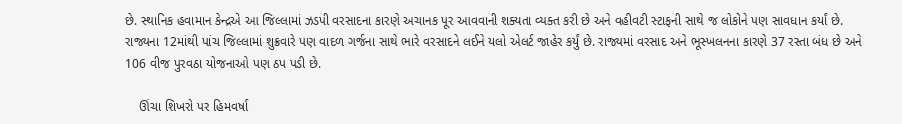છે. સ્થાનિક હવામાન કેન્દ્રએ આ જિલ્લામાં ઝડપી વરસાદના કારણે અચાનક પૂર આવવાની શક્યતા વ્યક્ત કરી છે અને વહીવટી સ્ટાફની સાથે જ લોકોને પણ સાવધાન કર્યાં છે. રાજ્યના 12માંથી પાંચ જિલ્લામાં શુક્રવારે પણ વાદળ ગર્જના સાથે ભારે વરસાદને લઈને યલો એલર્ટ જાહેર કર્યું છે. રાજ્યમાં વરસાદ અને ભૂસ્ખલનના કારણે 37 રસ્તા બંધ છે અને 106 વીજ પુરવઠા યોજનાઓ પણ ઠપ પડી છે.

    ઊંચા શિખરો પર હિમવર્ષા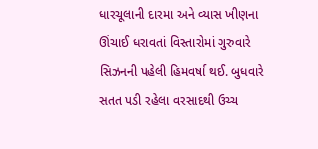ધારચૂલાની દારમા અને વ્યાસ ખીણના ઊંચાઈ ધરાવતાં વિસ્તારોમાં ગુરુવારે સિઝનની પહેલી હિમવર્ષા થઈ. બુધવારે સતત પડી રહેલા વરસાદથી ઉચ્ચ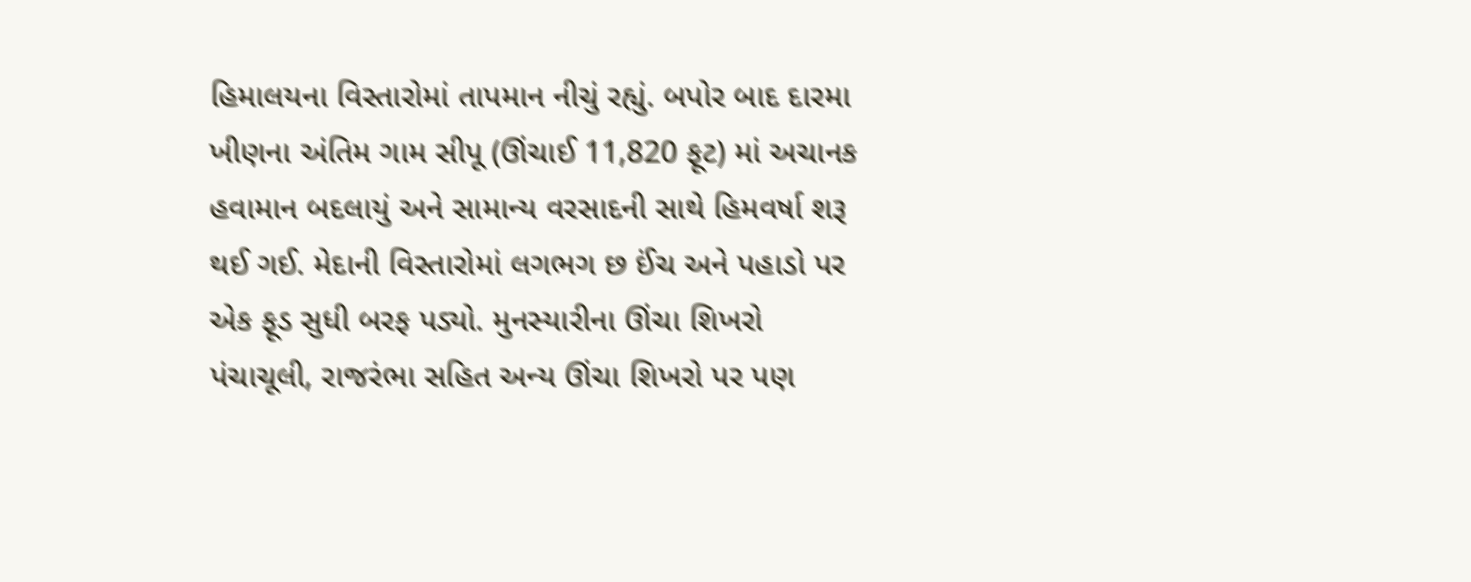હિમાલયના વિસ્તારોમાં તાપમાન નીચું રહ્યું. બપોર બાદ દારમા ખીણના અંતિમ ગામ સીપૂ (ઊંચાઈ 11,820 ફૂટ) માં અચાનક હવામાન બદલાયું અને સામાન્ય વરસાદની સાથે હિમવર્ષા શરૂ થઈ ગઈ. મેદાની વિસ્તારોમાં લગભગ છ ઈંચ અને પહાડો પર એક ફૂડ સુધી બરફ પડ્યો. મુનસ્યારીના ઊંચા શિખરો પંચાચૂલી, રાજરંભા સહિત અન્ય ઊંચા શિખરો પર પણ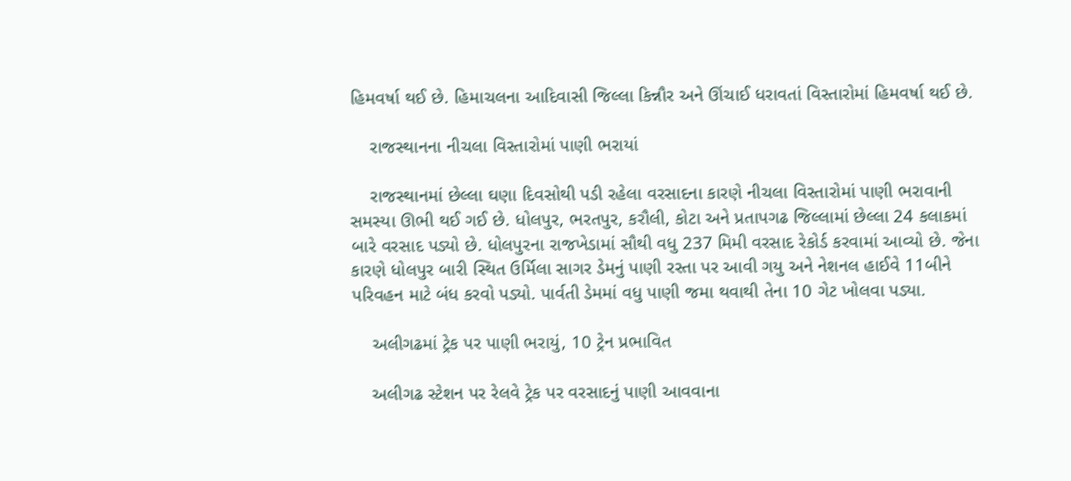હિમવર્ષા થઈ છે. હિમાચલના આદિવાસી જિલ્લા કિન્નૌર અને ઊંચાઈ ધરાવતાં વિસ્તારોમાં હિમવર્ષા થઈ છે.

    રાજસ્થાનના નીચલા વિસ્તારોમાં પાણી ભરાયાં

    રાજસ્થાનમાં છેલ્લા ઘણા દિવસોથી પડી રહેલા વરસાદના કારણે નીચલા વિસ્તારોમાં પાણી ભરાવાની સમસ્યા ઊભી થઈ ગઈ છે. ધોલપુર, ભરતપુર, કરૌલી, કોટા અને પ્રતાપગઢ જિલ્લામાં છેલ્લા 24 કલાકમાં બારે વરસાદ પડ્યો છે. ધોલપુરના રાજખેડામાં સૌથી વધુ 237 મિમી વરસાદ રેકોર્ડ કરવામાં આવ્યો છે. જેના કારણે ધોલપુર બારી સ્થિત ઉર્મિલા સાગર ડેમનું પાણી રસ્તા પર આવી ગયુ અને નેશનલ હાઈવે 11બીને પરિવહન માટે બંધ કરવો પડ્યો. પાર્વતી ડેમમાં વધુ પાણી જમા થવાથી તેના 10 ગેટ ખોલવા પડ્યા.

    અલીગઢમાં ટ્રેક પર પાણી ભરાયું, 10 ટ્રેન પ્રભાવિત

    અલીગઢ સ્ટેશન પર રેલવે ટ્રેક પર વરસાદનું પાણી આવવાના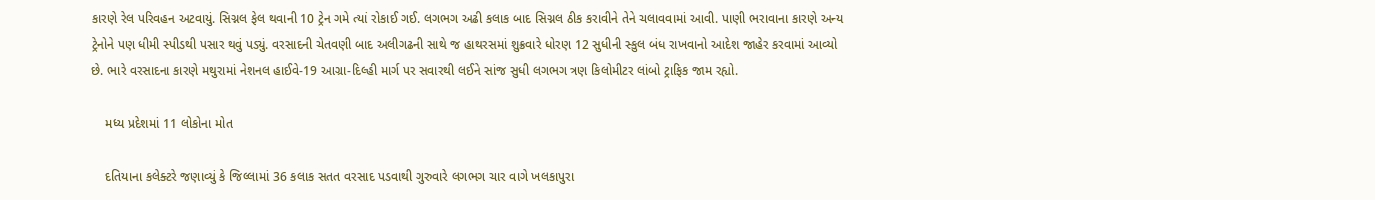કારણે રેલ પરિવહન અટવાયું. સિગ્નલ ફેલ થવાની 10 ટ્રેન ગમે ત્યાં રોકાઈ ગઈ. લગભગ અઢી કલાક બાદ સિગ્નલ ઠીક કરાવીને તેને ચલાવવામાં આવી. પાણી ભરાવાના કારણે અન્ય ટ્રેનોને પણ ધીમી સ્પીડથી પસાર થવું પડ્યું. વરસાદની ચેતવણી બાદ અલીગઢની સાથે જ હાથરસમાં શુક્રવારે ધોરણ 12 સુધીની સ્કુલ બંધ રાખવાનો આદેશ જાહેર કરવામાં આવ્યો છે. ભારે વરસાદના કારણે મથુરામાં નેશનલ હાઈવે-19 આગ્રા-દિલ્હી માર્ગ પર સવારથી લઈને સાંજ સુધી લગભગ ત્રણ કિલોમીટર લાંબો ટ્રાફિક જામ રહ્યો.

    મધ્ય પ્રદેશમાં 11 લોકોના મોત

    દતિયાના કલેક્ટરે જણાવ્યું કે જિલ્લામાં 36 કલાક સતત વરસાદ પડવાથી ગુરુવારે લગભગ ચાર વાગે ખલકાપુરા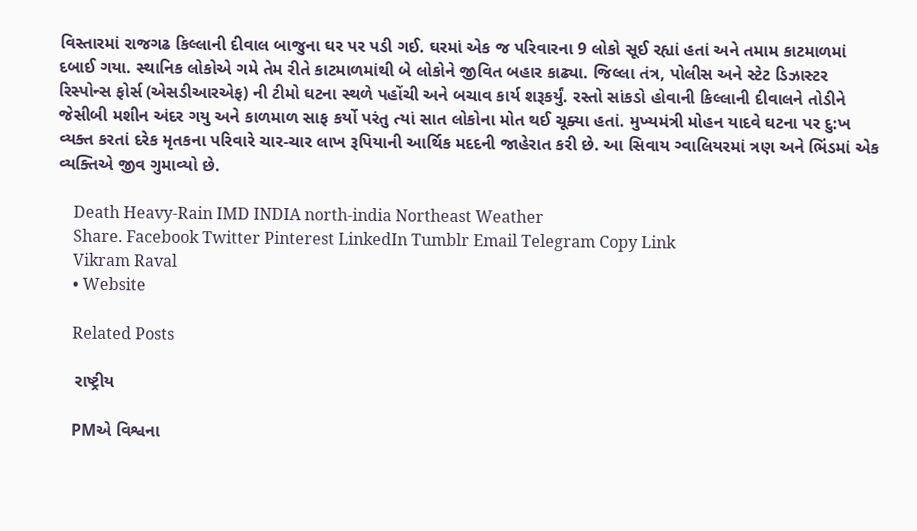વિસ્તારમાં રાજગઢ કિલ્લાની દીવાલ બાજુના ઘર પર પડી ગઈ. ઘરમાં એક જ પરિવારના 9 લોકો સૂઈ રહ્યાં હતાં અને તમામ કાટમાળમાં દબાઈ ગયા. સ્થાનિક લોકોએ ગમે તેમ રીતે કાટમાળમાંથી બે લોકોને જીવિત બહાર કાઢ્યા. જિલ્લા તંત્ર, પોલીસ અને સ્ટેટ ડિઝાસ્ટર રિસ્પોન્સ ફોર્સ (એસડીઆરએફ) ની ટીમો ઘટના સ્થળે પહોંચી અને બચાવ કાર્ય શરૂકર્યું. રસ્તો સાંકડો હોવાની કિલ્લાની દીવાલને તોડીને જેસીબી મશીન અંદર ગયુ અને કાળમાળ સાફ કર્યો પરંતુ ત્યાં સાત લોકોના મોત થઈ ચૂક્યા હતાં. મુખ્યમંત્રી મોહન યાદવે ઘટના પર દુ:ખ વ્યક્ત કરતાં દરેક મૃતકના પરિવારે ચાર-ચાર લાખ રૂપિયાની આર્થિક મદદની જાહેરાત કરી છે. આ સિવાય ગ્વાલિયરમાં ત્રણ અને ભિંડમાં એક વ્યક્તિએ જીવ ગુમાવ્યો છે.

    Death Heavy-Rain IMD INDIA north-india Northeast Weather
    Share. Facebook Twitter Pinterest LinkedIn Tumblr Email Telegram Copy Link
    Vikram Raval
    • Website

    Related Posts

    રાષ્ટ્રીય

    PMએ વિશ્વના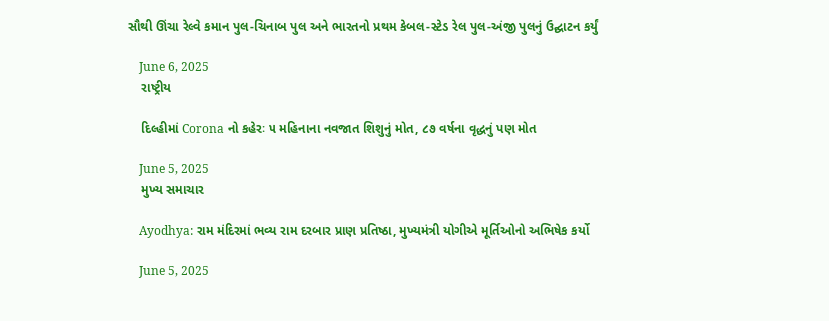સૌથી ઊંચા રેલ્વે કમાન પુલ-ચિનાબ પુલ અને ભારતનો પ્રથમ કેબલ-સ્ટેડ રેલ પુલ-અંજી પુલનું ઉદ્ઘાટન કર્યું

    June 6, 2025
    રાષ્ટ્રીય

    દિલ્હીમાં Corona નો કહેરઃ ૫ મહિનાના નવજાત શિશુનું મોત, ૮૭ વર્ષના વૃદ્ધનું પણ મોત

    June 5, 2025
    મુખ્ય સમાચાર

    Ayodhya: રામ મંદિરમાં ભવ્ય રામ દરબાર પ્રાણ પ્રતિષ્ઠા, મુખ્યમંત્રી યોગીએ મૂર્તિઓનો અભિષેક કર્યો

    June 5, 2025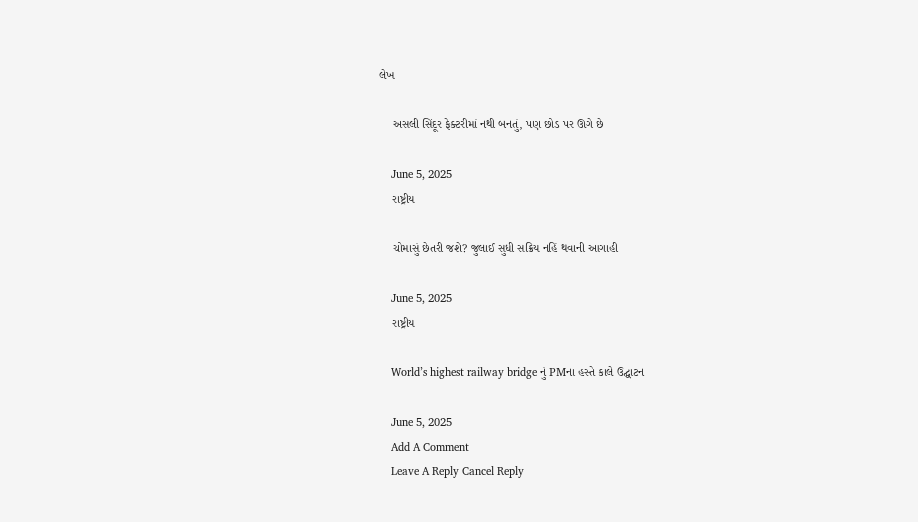લેખ

    અસલી સિંદૂર ફેક્ટરીમાં નથી બનતું, પણ છોડ પર ઊગે છે

    June 5, 2025
    રાષ્ટ્રીય

    ચોમાસું છેતરી જશે? જુલાઈ સુધી સક્રિય નહિં થવાની આગાહી

    June 5, 2025
    રાષ્ટ્રીય

    World’s highest railway bridge નું PMના હસ્તે કાલે ઉદ્ઘાટન

    June 5, 2025
    Add A Comment
    Leave A Reply Cancel Reply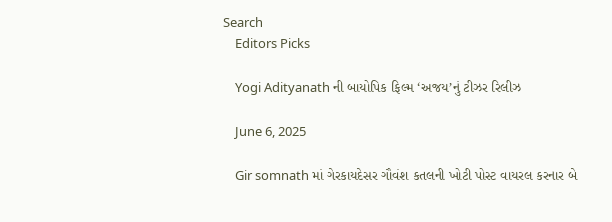Search
    Editors Picks

    Yogi Adityanath ની બાયોપિક ફિલ્મ ‘અજય’નું ટીઝર રિલીઝ

    June 6, 2025

    Gir somnath માં ગેરકાયદેસર ગૌવંશ કતલની ખોટી પોસ્ટ વાયરલ કરનાર બે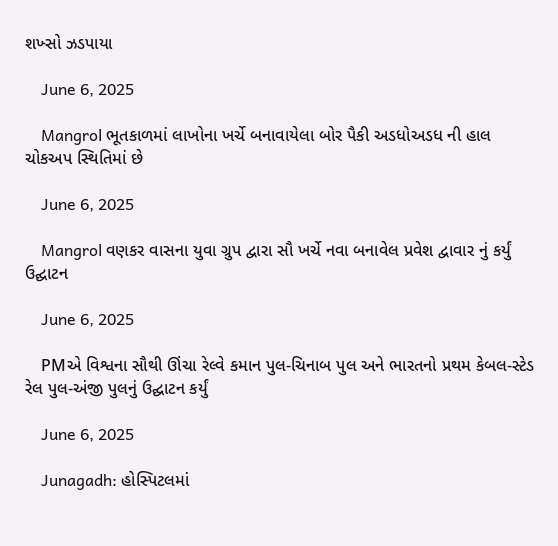શખ્સો ઝડપાયા

    June 6, 2025

    Mangrol ભૂતકાળમાં લાખોના ખર્ચે બનાવાયેલા બોર પૈકી અડધોઅડધ ની હાલ ચોકઅપ સ્થિતિમાં છે

    June 6, 2025

    Mangrol વણકર વાસના યુવા ગ્રુપ દ્વારા સૌ ખર્ચે નવા બનાવેલ પ્રવેશ દ્વાવાર નું કર્યું ઉદ્ઘાટન

    June 6, 2025

    PMએ વિશ્વના સૌથી ઊંચા રેલ્વે કમાન પુલ-ચિનાબ પુલ અને ભારતનો પ્રથમ કેબલ-સ્ટેડ રેલ પુલ-અંજી પુલનું ઉદ્ઘાટન કર્યું

    June 6, 2025

    Junagadh: હોસ્પિટલમાં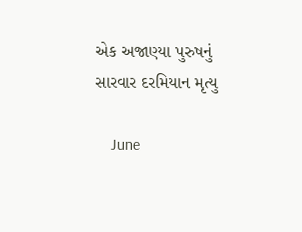એક અજાણ્યા પુરુષનું સારવાર દરમિયાન મૃત્યુ

    June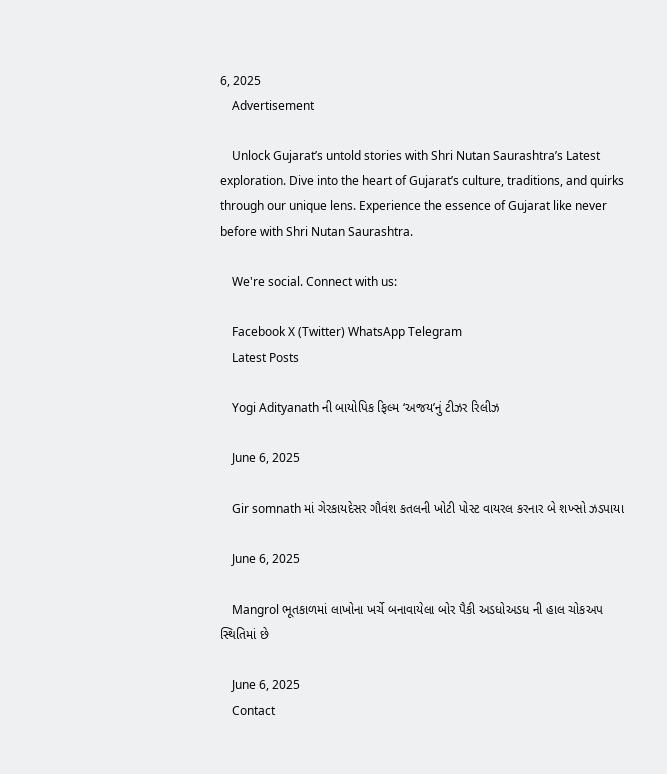6, 2025
    Advertisement

    Unlock Gujarat’s untold stories with Shri Nutan Saurashtra’s Latest exploration. Dive into the heart of Gujarat’s culture, traditions, and quirks through our unique lens. Experience the essence of Gujarat like never before with Shri Nutan Saurashtra.

    We're social. Connect with us:

    Facebook X (Twitter) WhatsApp Telegram
    Latest Posts

    Yogi Adityanath ની બાયોપિક ફિલ્મ ‘અજય’નું ટીઝર રિલીઝ

    June 6, 2025

    Gir somnath માં ગેરકાયદેસર ગૌવંશ કતલની ખોટી પોસ્ટ વાયરલ કરનાર બે શખ્સો ઝડપાયા

    June 6, 2025

    Mangrol ભૂતકાળમાં લાખોના ખર્ચે બનાવાયેલા બોર પૈકી અડધોઅડધ ની હાલ ચોકઅપ સ્થિતિમાં છે

    June 6, 2025
    Contact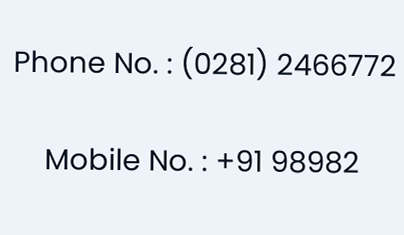Phone No. : (0281) 2466772

    Mobile No. : +91 98982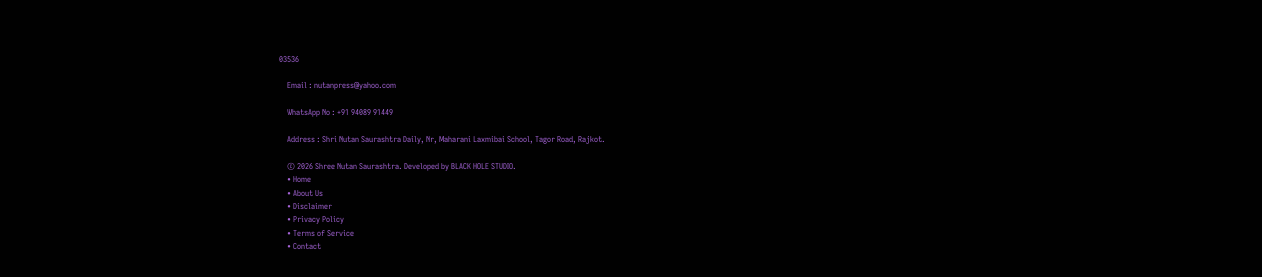03536

    Email : nutanpress@yahoo.com

    WhatsApp No : +91 94089 91449

    Address : Shri Nutan Saurashtra Daily, Nr, Maharani Laxmibai School, Tagor Road, Rajkot.

    © 2026 Shree Nutan Saurashtra. Developed by BLACK HOLE STUDIO.
    • Home
    • About Us
    • Disclaimer
    • Privacy Policy
    • Terms of Service
    • Contact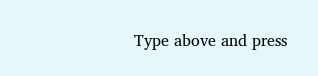Type above and press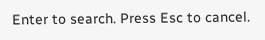Enter to search. Press Esc to cancel.